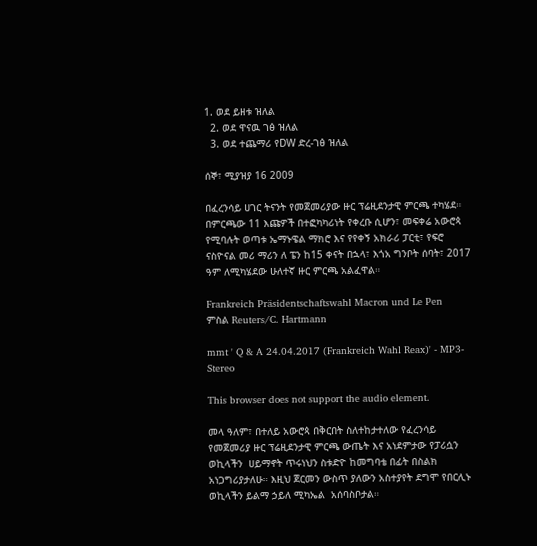1. ወደ ይዘቱ ዝለል
  2. ወደ ዋናዉ ገፅ ዝለል
  3. ወደ ተጨማሪ የDW ድረ-ገፅ ዝለል

ሰኞ፣ ሚያዝያ 16 2009

በፈረንሳይ ሀገር ትናንት የመጀመሪያው ዙር ፕሬዚደንታዊ ምርጫ ተካሄደ። በምርጫው 11 እጩዎች በተፎካካሪነት የቀረቡ ሲሆን፣ መፍቀሬ አውሮጳ የሚባሉት ወጣቱ ኤማኑዌል ማክሮ እና የየቀኝ አክራሪ ፓርቲ፣ የፍሮ ናስዮናል መሪ ማሪን ለ ፔን ከ15 ቀናት በኋላ፣ እጎአ ግንቦት ሰባት፣ 2017 ዓም ለሚካሄደው ሁለተኛ ዙር ምርጫ አልፈዋል።

Frankreich Präsidentschaftswahl Macron und Le Pen
ምስል Reuters/C. Hartmann

mmt ' Q & A 24.04.2017 (Frankreich Wahl Reax)' - MP3-Stereo

This browser does not support the audio element.

መላ ዓለም፣ በተለይ አውሮጳ በቅርበት ስለተከታተለው የፈረንሳይ የመጀመሪያ ዙር ፕሬዚደንታዊ ምርጫ ውጤት እና አነደምታው የፓሪሷን ወኪላችን  ሀይማኖት ጥሩነህን ስቱድዮ ከመግባቴ በፊት በስልክ አነጋግሪያታለሁ። እዚህ ጀርመን ውስጥ ያለውን አስተያየት ደግሞ የበርሊኑ ወኪላችን ይልማ ኃይለ ሚካኤል  አሰባስቦታል።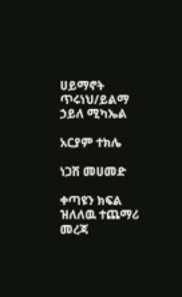ሀይማኖት ጥሩነህ/ይልማ ኃይለ ሚካኤል

አርያም ተክሌ

ነጋሽ መሀመድ

ቀጣዩን ክፍል ዝለለዉ ተጨማሪ መረጃ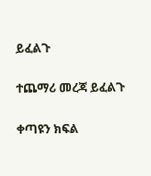ይፈልጉ

ተጨማሪ መረጃ ይፈልጉ

ቀጣዩን ክፍል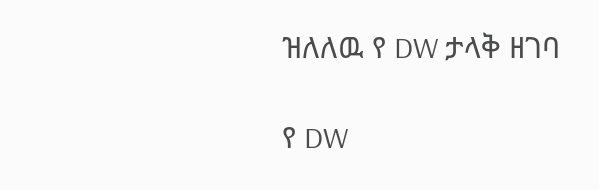ዝለለዉ የ DW ታላቅ ዘገባ

የ DW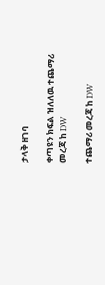ታላቅ ዘገባ

ቀጣዩን ክፍል ዝለለዉ ተጨማሪ መረጃ ከ DW

ተጨማሪ መረጃ ከ DW